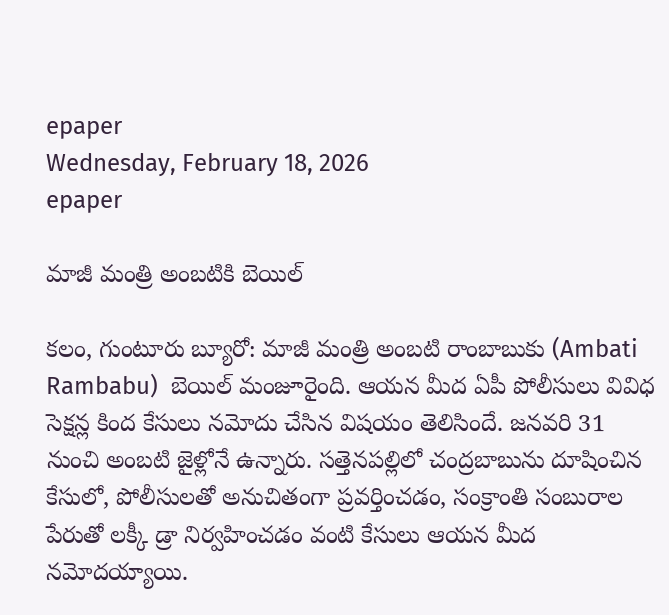epaper
Wednesday, February 18, 2026
epaper

మాజీ మంత్రి అంబటికి బెయిల్

కలం, గుంటూరు బ్యూరో: మాజీ మంత్రి అంబటి రాంబాబుకు (Ambati Rambabu)  బెయిల్ మంజూరైంది. ఆయన మీద ఏపీ పోలీసులు వివిధ సెక్షన్ల కింద కేసులు నమోదు చేసిన విషయం తెలిసిందే. జనవరి 31 నుంచి అంబటి జైళ్లోనే ఉన్నారు. సత్తెనపల్లిలో చంద్రబాబును దూషించిన కేసులో, పోలీసులతో అనుచితంగా ప్రవర్తించడం, సంక్రాంతి సంబురాల పేరుతో లక్కీ డ్రా నిర్వహించడం వంటి కేసులు ఆయన మీద నమోదయ్యాయి.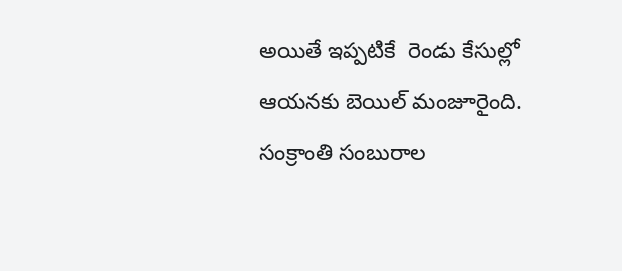అయితే ఇప్పటికే  రెండు కేసుల్లో ఆయనకు బెయిల్ మంజూరైంది. సంక్రాంతి సంబురాల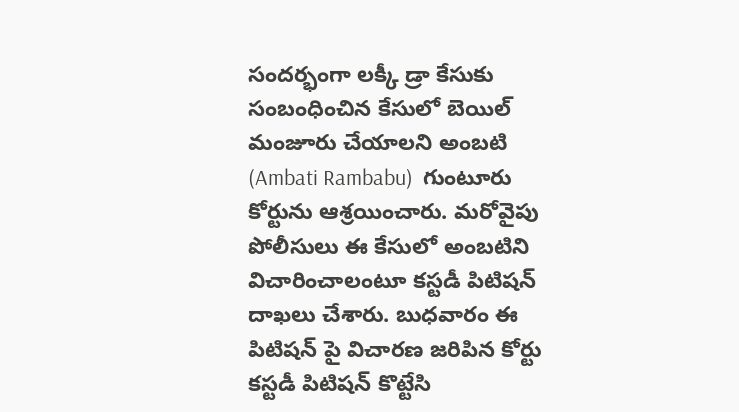సందర్భంగా లక్కీ డ్రా కేసుకు సంబంధించిన కేసులో బెయిల్ మంజూరు చేయాలని అంబటి (Ambati Rambabu)  గుంటూరు కోర్టును ఆశ్రయించారు. మరోవైపు పోలీసులు ఈ కేసులో అంబటిని విచారించాలంటూ కస్టడీ పిటిషన్ దాఖలు చేశారు. బుధవారం ఈ పిటిషన్ పై విచారణ జరిపిన కోర్టు కస్టడీ పిటిషన్ కొట్టేసి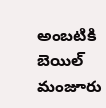అంబటికి బెయిల్ మంజూరు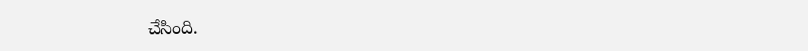చేసింది.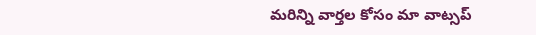మ‌రిన్ని వార్త‌ల కోసం మా వాట్స‌ప్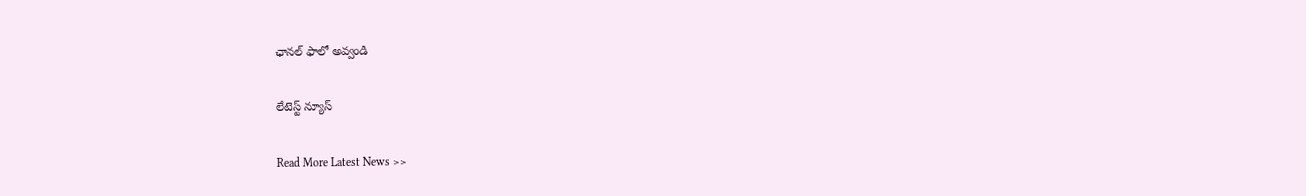ఛాన‌ల్ ఫాలో అవ్వండి

లేటెస్ట్ న్యూస్‌

Read More Latest News >>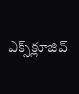ఎక్స్‌క్లూజివ్‌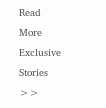Read More Exclusive Stories >>